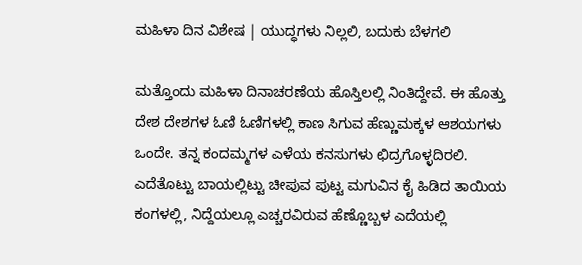ಮಹಿಳಾ ದಿನ ವಿಶೇಷ | ಯುದ್ಧಗಳು ನಿಲ್ಲಲಿ, ಬದುಕು ಬೆಳಗಲಿ

ಮತ್ತೊಂದು ಮಹಿಳಾ ದಿನಾಚರಣೆಯ ಹೊಸ್ತಿಲಲ್ಲಿ ನಿಂತಿದ್ದೇವೆ. ಈ ಹೊತ್ತು ದೇಶ ದೇಶಗಳ ಓಣಿ ಓಣಿಗಳಲ್ಲಿ ಕಾಣ ಸಿಗುವ ಹೆಣ್ಣುಮಕ್ಕಳ ಆಶಯಗಳು ಒಂದೇ. ತನ್ನ ಕಂದಮ್ಮಗಳ ಎಳೆಯ ಕನಸುಗಳು ಛಿದ್ರಗೊಳ್ಳದಿರಲಿ. ಎದೆತೊಟ್ಟು ಬಾಯಲ್ಲಿಟ್ಟು ಚೀಪುವ ಪುಟ್ಟ ಮಗುವಿನ ಕೈ ಹಿಡಿದ ತಾಯಿಯ ಕಂಗಳಲ್ಲಿ, ನಿದ್ದೆಯಲ್ಲೂ ಎಚ್ಚರವಿರುವ ಹೆಣ್ಣೊಬ್ಬಳ ಎದೆಯಲ್ಲಿ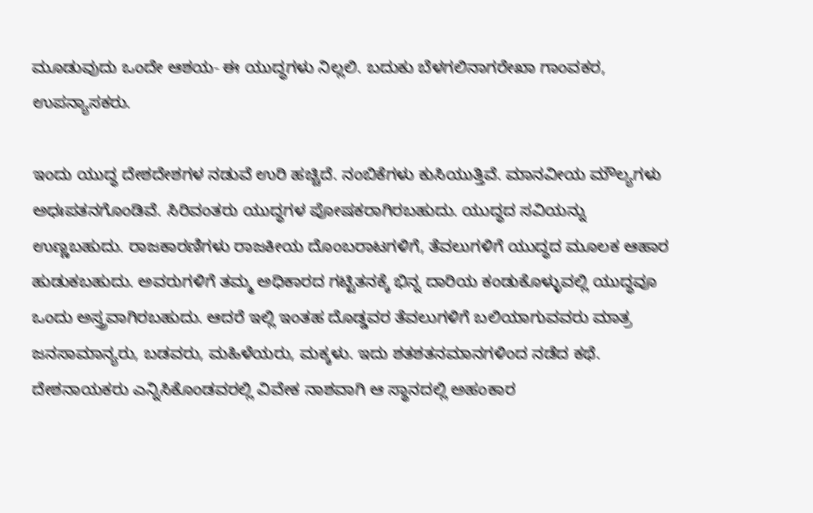ಮೂಡುವುದು ಒಂದೇ ಆಶಯ- ಈ ಯುದ್ಧಗಳು ನಿಲ್ಲಲಿ. ಬದುಕು ಬೆಳಗಲಿನಾಗರೇಖಾ ಗಾಂವಕರ, ಉಪನ್ಯಾಸಕರು.

ಇಂದು ಯುದ್ಧ ದೇಶದೇಶಗಳ ನಡುವೆ ಉರಿ ಹಚ್ಚಿದೆ. ನಂಬಿಕೆಗಳು ಕುಸಿಯುತ್ತಿವೆ. ಮಾನವೀಯ ಮೌಲ್ಯಗಳು ಅಧಃಪತನಗೊಂಡಿವೆ. ಸಿರಿವಂತರು ಯುದ್ಧಗಳ ಪೋಷಕರಾಗಿರಬಹುದು. ಯುದ್ಧದ ಸವಿಯನ್ನು ಉಣ್ಣಬಹುದು. ರಾಜಕಾರಣಿಗಳು ರಾಜಕೀಯ ದೊಂಬರಾಟಗಳಿಗೆ, ತೆವಲುಗಳಿಗೆ ಯುದ್ಧದ ಮೂಲಕ ಆಹಾರ ಹುಡುಕಬಹುದು. ಅವರುಗಳಿಗೆ ತಮ್ಮ ಅಧಿಕಾರದ ಗಟ್ಟಿತನಕ್ಕೆ ಭಿನ್ನ ದಾರಿಯ ಕಂಡುಕೊಳ್ಳುವಲ್ಲಿ ಯುದ್ಧವೂ ಒಂದು ಅಸ್ತ್ರವಾಗಿರಬಹುದು. ಆದರೆ ಇಲ್ಲಿ ಇಂತಹ ದೊಡ್ಡವರ ತೆವಲುಗಳಿಗೆ ಬಲಿಯಾಗುವವರು ಮಾತ್ರ ಜನಸಾಮಾನ್ಯರು, ಬಡವರು, ಮಹಿಳೆಯರು, ಮಕ್ಕಳು. ಇದು ಶತಶತನಮಾನಗಳಿಂದ ನಡೆದ ಕಥೆ. ದೇಶನಾಯಕರು ಎನ್ನಿಸಿಕೊಂಡವರಲ್ಲಿ ವಿವೇಕ ನಾಶವಾಗಿ ಆ ಸ್ಥಾನದಲ್ಲಿ ಅಹಂಕಾರ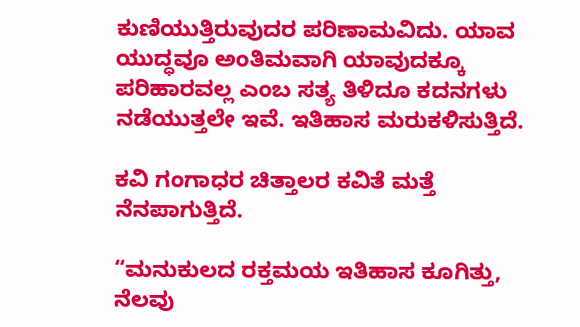ಕುಣಿಯುತ್ತಿರುವುದರ ಪರಿಣಾಮವಿದು. ಯಾವ ಯುದ್ಧವೂ ಅಂತಿಮವಾಗಿ ಯಾವುದಕ್ಕೂ ಪರಿಹಾರವಲ್ಲ ಎಂಬ ಸತ್ಯ ತಿಳಿದೂ ಕದನಗಳು ನಡೆಯುತ್ತಲೇ ಇವೆ. ಇತಿಹಾಸ ಮರುಕಳಿಸುತ್ತಿದೆ.

ಕವಿ ಗಂಗಾಧರ ಚಿತ್ತಾಲರ ಕವಿತೆ ಮತ್ತೆ ನೆನಪಾಗುತ್ತಿದೆ.

“ಮನುಕುಲದ ರಕ್ತಮಯ ಇತಿಹಾಸ ಕೂಗಿತ್ತು,
ನೆಲವು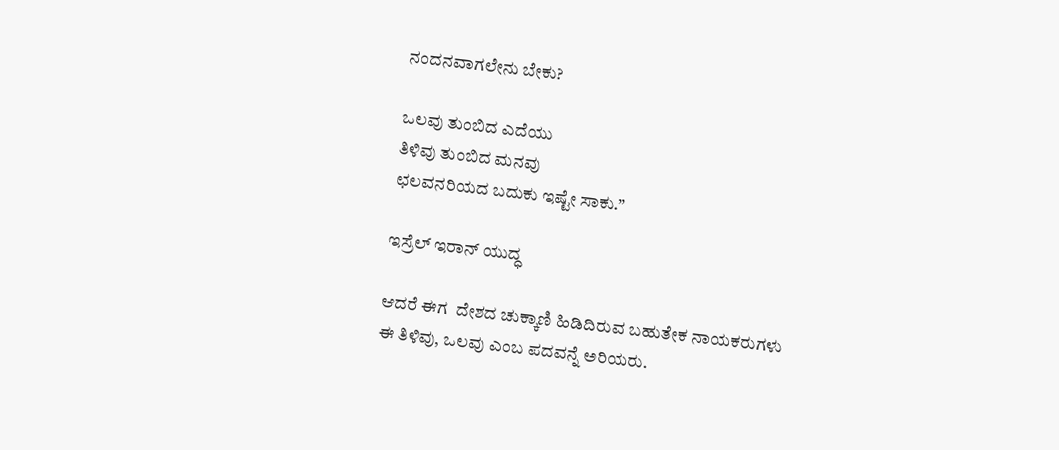ನಂದನವಾಗಲೇನು ಬೇಕು?

ಒಲವು ತುಂಬಿದ ಎದೆಯು
ತಿಳಿವು ತುಂಬಿದ ಮನವು
ಛಲವನರಿಯದ ಬದುಕು ಇಷ್ಟೇ ಸಾಕು.”

ಇಸ್ರೆಲ್‌ ಇರಾನ್‌ ಯುದ್ಧ

ಆದರೆ ಈಗ  ದೇಶದ ಚುಕ್ಕಾಣಿ ಹಿಡಿದಿರುವ ಬಹುತೇಕ ನಾಯಕರುಗಳು ಈ ತಿಳಿವು, ಒಲವು ಎಂಬ ಪದವನ್ನೆ ಅರಿಯರು.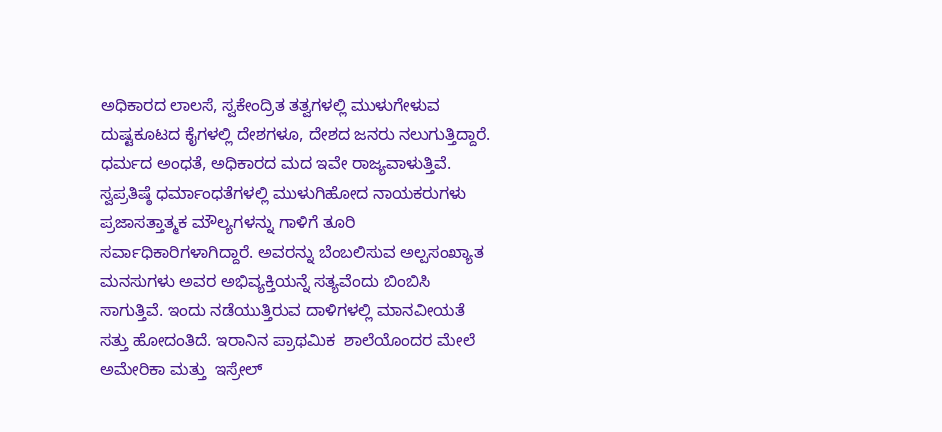ಅಧಿಕಾರದ ಲಾಲಸೆ, ಸ್ವಕೇಂದ್ರಿತ ತತ್ವಗಳಲ್ಲಿ ಮುಳುಗೇಳುವ ದುಷ್ಟಕೂಟದ ಕೈಗಳಲ್ಲಿ ದೇಶಗಳೂ, ದೇಶದ ಜನರು ನಲುಗುತ್ತಿದ್ದಾರೆ. ಧರ್ಮದ ಅಂಧತೆ, ಅಧಿಕಾರದ ಮದ ಇವೇ ರಾಜ್ಯವಾಳುತ್ತಿವೆ. ಸ್ವಪ್ರತಿಷ್ಠೆ ಧರ್ಮಾಂಧತೆಗಳಲ್ಲಿ ಮುಳುಗಿಹೋದ ನಾಯಕರುಗಳು ಪ್ರಜಾಸತ್ತಾತ್ಮಕ ಮೌಲ್ಯಗಳನ್ನು ಗಾಳಿಗೆ ತೂರಿ ಸರ್ವಾಧಿಕಾರಿಗಳಾಗಿದ್ದಾರೆ. ಅವರನ್ನು ಬೆಂಬಲಿಸುವ ಅಲ್ಪಸಂಖ್ಯಾತ ಮನಸುಗಳು ಅವರ ಅಭಿವ್ಯಕ್ತಿಯನ್ನೆ ಸತ್ಯವೆಂದು ಬಿಂಬಿಸಿ ಸಾಗುತ್ತಿವೆ. ಇಂದು ನಡೆಯುತ್ತಿರುವ ದಾಳಿಗಳಲ್ಲಿ ಮಾನವೀಯತೆ ಸತ್ತು ಹೋದಂತಿದೆ. ಇರಾನಿನ ಪ್ರಾಥಮಿಕ  ಶಾಲೆಯೊಂದರ ಮೇಲೆ ಅಮೇರಿಕಾ ಮತ್ತು  ಇಸ್ರೇಲ್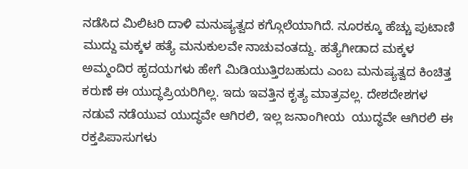ನಡೆಸಿದ ಮಿಲಿಟರಿ ದಾಳಿ ಮನುಷ್ಯತ್ವದ ಕಗ್ಗೊಲೆಯಾಗಿದೆ. ನೂರಕ್ಕೂ ಹೆಚ್ಚು ಪುಟಾಣಿ ಮುದ್ದು ಮಕ್ಕಳ ಹತ್ಯೆ ಮನುಕುಲವೇ ನಾಚುವಂತದ್ದು. ಹತ್ಯೆಗೀಡಾದ ಮಕ್ಕಳ ಅಮ್ಮಂದಿರ ಹೃದಯಗಳು ಹೇಗೆ ಮಿಡಿಯುತ್ತಿರಬಹುದು ಎಂಬ ಮನುಷ್ಯತ್ವದ ಕಿಂಚಿತ್ತ ಕರುಣೆ ಈ ಯುದ್ಧಪ್ರಿಯರಿಗಿಲ್ಲ. ಇದು ಇವತ್ತಿನ ಕೃತ್ಯ ಮಾತ್ರವಲ್ಲ. ದೇಶದೇಶಗಳ ನಡುವೆ ನಡೆಯುವ ಯುದ್ಧವೇ ಆಗಿರಲಿ, ಇಲ್ಲ ಜನಾಂಗೀಯ  ಯುದ್ಧವೇ ಆಗಿರಲಿ ಈ ರಕ್ತಪಿಪಾಸುಗಳು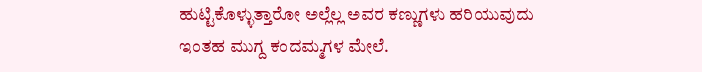ಹುಟ್ಟಿಕೊಳ್ಳುತ್ತಾರೋ ಅಲ್ಲೆಲ್ಲ ಅವರ ಕಣ್ಣುಗಳು ಹರಿಯುವುದು ಇಂತಹ ಮುಗ್ದ ಕಂದಮ್ಮಗಳ ಮೇಲೆ.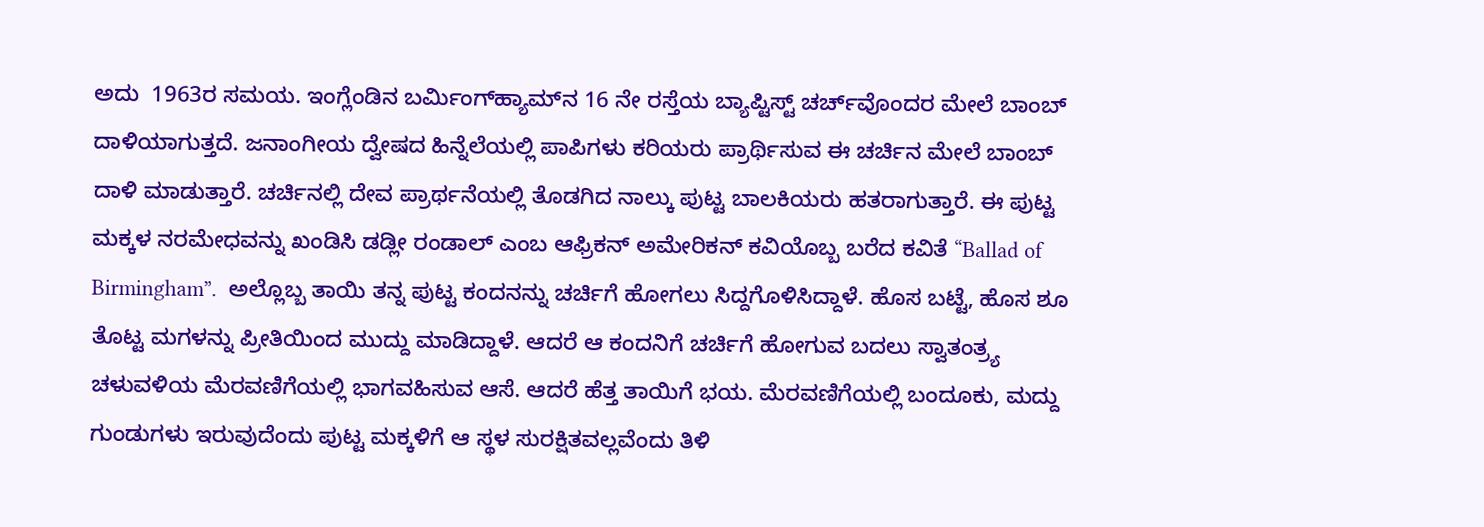ಅದು  1963ರ ಸಮಯ. ಇಂಗ್ಲೆಂಡಿನ ಬರ್ಮಿಂಗ್‌ಹ್ಯಾಮ್‌ನ 16 ನೇ ರಸ್ತೆಯ ಬ್ಯಾಪ್ಟಿಸ್ಟ್ ಚರ್ಚ್‌ವೊಂದರ ಮೇಲೆ ಬಾಂಬ್ ದಾಳಿಯಾಗುತ್ತದೆ. ಜನಾಂಗೀಯ ದ್ವೇಷದ ಹಿನ್ನೆಲೆಯಲ್ಲಿ ಪಾಪಿಗಳು ಕರಿಯರು ಪ್ರಾರ್ಥಿಸುವ ಈ ಚರ್ಚಿನ ಮೇಲೆ ಬಾಂಬ್ ದಾಳಿ ಮಾಡುತ್ತಾರೆ. ಚರ್ಚಿನಲ್ಲಿ ದೇವ ಪ್ರಾರ್ಥನೆಯಲ್ಲಿ ತೊಡಗಿದ ನಾಲ್ಕು ಪುಟ್ಟ ಬಾಲಕಿಯರು ಹತರಾಗುತ್ತಾರೆ. ಈ ಪುಟ್ಟ ಮಕ್ಕಳ ನರಮೇಧವನ್ನು ಖಂಡಿಸಿ ಡಡ್ಲೀ ರಂಡಾಲ್ ಎಂಬ ಆಫ್ರಿಕನ್ ಅಮೇರಿಕನ್ ಕವಿಯೊಬ್ಬ ಬರೆದ ಕವಿತೆ “Ballad of Birmingham”.  ಅಲ್ಲೊಬ್ಬ ತಾಯಿ ತನ್ನ ಪುಟ್ಟ ಕಂದನನ್ನು ಚರ್ಚಿಗೆ ಹೋಗಲು ಸಿದ್ದಗೊಳಿಸಿದ್ದಾಳೆ. ಹೊಸ ಬಟ್ಟೆ, ಹೊಸ ಶೂ ತೊಟ್ಟ ಮಗಳನ್ನು ಪ್ರೀತಿಯಿಂದ ಮುದ್ದು ಮಾಡಿದ್ದಾಳೆ. ಆದರೆ ಆ ಕಂದನಿಗೆ ಚರ್ಚಿಗೆ ಹೋಗುವ ಬದಲು ಸ್ವಾತಂತ್ರ್ಯ ಚಳುವಳಿಯ ಮೆರವಣಿಗೆಯಲ್ಲಿ ಭಾಗವಹಿಸುವ ಆಸೆ. ಆದರೆ ಹೆತ್ತ ತಾಯಿಗೆ ಭಯ. ಮೆರವಣಿಗೆಯಲ್ಲಿ ಬಂದೂಕು, ಮದ್ದು ಗುಂಡುಗಳು ಇರುವುದೆಂದು ಪುಟ್ಟ ಮಕ್ಕಳಿಗೆ ಆ ಸ್ಥಳ ಸುರಕ್ಷಿತವಲ್ಲವೆಂದು ತಿಳಿ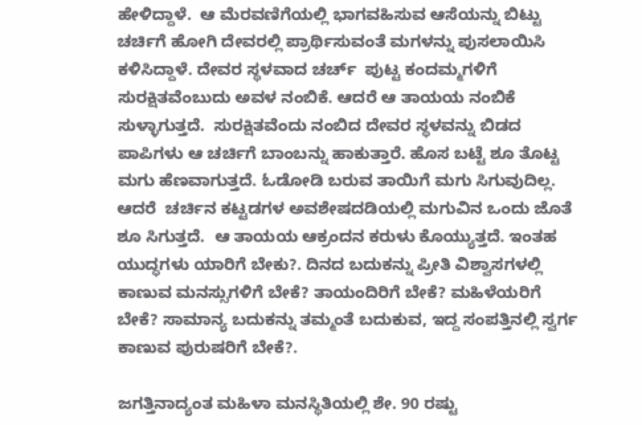ಹೇಳಿದ್ದಾಳೆ.  ಆ ಮೆರವಣಿಗೆಯಲ್ಲಿ ಭಾಗವಹಿಸುವ ಆಸೆಯನ್ನು ಬಿಟ್ಟು ಚರ್ಚಿಗೆ ಹೋಗಿ ದೇವರಲ್ಲಿ ಪ್ರಾರ್ಥಿಸುವಂತೆ ಮಗಳನ್ನು ಪುಸಲಾಯಿಸಿ ಕಳಿಸಿದ್ದಾಳೆ. ದೇವರ ಸ್ಥಳವಾದ ಚರ್ಚ್‌  ಪುಟ್ಟ ಕಂದಮ್ಮಗಳಿಗೆ ಸುರಕ್ಷಿತವೆಂಬುದು ಅವಳ ನಂಬಿಕೆ. ಆದರೆ ಆ ತಾಯಯ ನಂಬಿಕೆ ಸುಳ್ಳಾಗುತ್ತದೆ.  ಸುರಕ್ಷಿತವೆಂದು ನಂಬಿದ ದೇವರ ಸ್ಥಳವನ್ನು ಬಿಡದ ಪಾಪಿಗಳು ಆ ಚರ್ಚಿಗೆ ಬಾಂಬನ್ನು ಹಾಕುತ್ತಾರೆ. ಹೊಸ ಬಟ್ಟೆ ಶೂ ತೊಟ್ಟ ಮಗು ಹೆಣವಾಗುತ್ತದೆ. ಓಡೋಡಿ ಬರುವ ತಾಯಿಗೆ ಮಗು ಸಿಗುವುದಿಲ್ಲ. ಆದರೆ  ಚರ್ಚಿನ ಕಟ್ಟಡಗಳ ಅವಶೇಷದಡಿಯಲ್ಲಿ ಮಗುವಿನ ಒಂದು ಜೊತೆ ಶೂ ಸಿಗುತ್ತದೆ.  ಆ ತಾಯಯ ಆಕ್ರಂದನ ಕರುಳು ಕೊಯ್ಯುತ್ತದೆ. ಇಂತಹ ಯುದ್ಧಗಳು ಯಾರಿಗೆ ಬೇಕು?. ದಿನದ ಬದುಕನ್ನು ಪ್ರೀತಿ ವಿಶ್ವಾಸಗಳಲ್ಲಿ ಕಾಣುವ ಮನಸ್ಸುಗಳಿಗೆ ಬೇಕೆ? ತಾಯಂದಿರಿಗೆ ಬೇಕೆ? ಮಹಿಳೆಯರಿಗೆ ಬೇಕೆ? ಸಾಮಾನ್ಯ ಬದುಕನ್ನು ತಮ್ಮಂತೆ ಬದುಕುವ, ಇದ್ದ ಸಂಪತ್ತಿನಲ್ಲಿ ಸ್ವರ್ಗ ಕಾಣುವ ಪುರುಷರಿಗೆ ಬೇಕೆ?.

ಜಗತ್ತಿನಾದ್ಯಂತ ಮಹಿಳಾ ಮನಸ್ಥಿತಿಯಲ್ಲಿ ಶೇ. 90 ರಷ್ಟು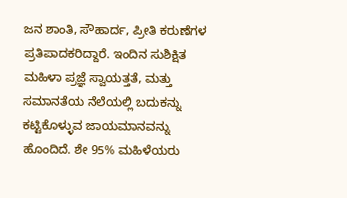ಜನ ಶಾಂತಿ, ಸೌಹಾರ್ದ, ಪ್ರೀತಿ ಕರುಣೆಗಳ ಪ್ರತಿಪಾದಕರಿದ್ದಾರೆ. ಇಂದಿನ ಸುಶಿಕ್ಷಿತ ಮಹಿಳಾ ಪ್ರಜ್ಞೆ ಸ್ವಾಯತ್ತತೆ, ಮತ್ತು ಸಮಾನತೆಯ ನೆಲೆಯಲ್ಲಿ ಬದುಕನ್ನು ಕಟ್ಟಿಕೊಳ್ಳುವ ಜಾಯಮಾನವನ್ನು ಹೊಂದಿದೆ. ಶೇ 95% ಮಹಿಳೆಯರು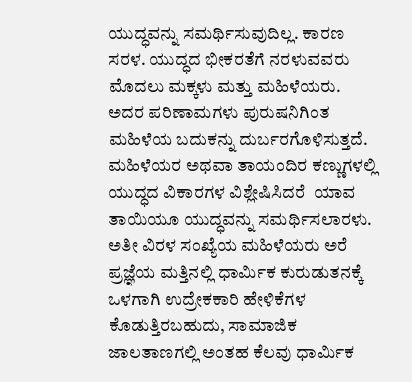ಯುದ್ಧವನ್ನು ಸಮರ್ಥಿಸುವುದಿಲ್ಲ. ಕಾರಣ ಸರಳ. ಯುದ್ಧದ ಭೀಕರತೆಗೆ ನರಳುವವರು ಮೊದಲು ಮಕ್ಕಳು ಮತ್ತು ಮಹಿಳೆಯರು. ಅದರ ಪರಿಣಾಮಗಳು ಪುರುಷನಿಗಿಂತ ಮಹಿಳೆಯ ಬದುಕನ್ನು ದುರ್ಬರಗೊಳಿಸುತ್ತದೆ. ಮಹಿಳೆಯರ ಅಥವಾ ತಾಯಂದಿರ ಕಣ್ಣುಗಳಲ್ಲಿ  ಯುದ್ಧದ ವಿಕಾರಗಳ ವಿಶ್ಲೇಷಿಸಿದರೆ  ಯಾವ ತಾಯಿಯೂ ಯುದ್ಧವನ್ನು ಸಮರ್ಥಿಸಲಾರಳು. ಅತೀ ವಿರಳ ಸಂಖ್ಯೆಯ ಮಹಿಳೆಯರು ಅರೆ ಪ್ರಜ್ಞೆಯ ಮತ್ತಿನಲ್ಲಿ ಧಾರ್ಮಿಕ ಕುರುಡುತನಕ್ಕೆ ಒಳಗಾಗಿ ಉದ್ರೇಕಕಾರಿ ಹೇಳಿಕೆಗಳ ಕೊಡುತ್ತಿರಬಹುದು, ಸಾಮಾಜಿಕ ಜಾಲತಾಣಗಲ್ಲಿ ಅಂತಹ ಕೆಲವು ಧಾರ್ಮಿಕ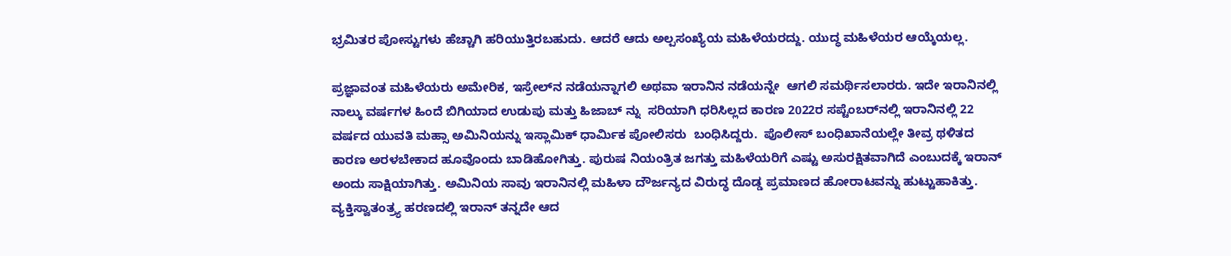ಭ್ರಮಿತರ ಪೋಸ್ಟುಗಳು ಹೆಚ್ಚಾಗಿ ಹರಿಯುತ್ತಿರಬಹುದು. ಆದರೆ ಆದು ಅಲ್ಪಸಂಖ್ಯೆಯ ಮಹಿಳೆಯರದ್ದು. ಯುದ್ಧ ಮಹಿಳೆಯರ ಆಯ್ಕೆಯಲ್ಲ.

ಪ್ರಜ್ಞಾವಂತ ಮಹಿಳೆಯರು ಅಮೇರಿಕ, ಇಸ್ರೇಲ್‌ನ ನಡೆಯನ್ನಾಗಲಿ ಅಥವಾ ಇರಾನಿನ ನಡೆಯನ್ನೇ  ಆಗಲಿ ಸಮರ್ಥಿಸಲಾರರು. ಇದೇ ಇರಾನಿನಲ್ಲಿ ನಾಲ್ಕು ವರ್ಷಗಳ ಹಿಂದೆ ಬಿಗಿಯಾದ ಉಡುಪು ಮತ್ತು ಹಿಜಾಬ್‍ ನ್ನು  ಸರಿಯಾಗಿ ಧರಿಸಿಲ್ಲದ ಕಾರಣ 2022ರ ಸಪ್ಟೆಂಬರ್‌ನಲ್ಲಿ ಇರಾನಿನಲ್ಲಿ 22 ವರ್ಷದ ಯುವತಿ ಮಹ್ಸಾ ಅಮಿನಿಯನ್ನು ಇಸ್ಲಾಮಿಕ್ ಧಾರ್ಮಿಕ ಪೋಲಿಸರು  ಬಂಧಿಸಿದ್ದರು.  ಪೊಲೀಸ್ ಬಂಧಿಖಾನೆಯಲ್ಲೇ ತೀವ್ರ ಥಳಿತದ ಕಾರಣ ಅರಳಬೇಕಾದ ಹೂವೊಂದು ಬಾಡಿಹೋಗಿತ್ತು. ಪುರುಷ ನಿಯಂತ್ರಿತ ಜಗತ್ತು ಮಹಿಳೆಯರಿಗೆ ಎಷ್ಟು ಅಸುರಕ್ಷಿತವಾಗಿದೆ ಎಂಬುದಕ್ಕೆ ಇರಾನ್ ಅಂದು ಸಾಕ್ಷಿಯಾಗಿತ್ತು. ಅಮಿನಿಯ ಸಾವು ಇರಾನಿನಲ್ಲಿ ಮಹಿಳಾ ದೌರ್ಜನ್ಯದ ವಿರುದ್ಧ ದೊಡ್ಡ ಪ್ರಮಾಣದ ಹೋರಾಟವನ್ನು ಹುಟ್ಟುಹಾಕಿತ್ತು. ವ್ಯಕ್ತಿಸ್ವಾತಂತ್ರ್ಯ ಹರಣದಲ್ಲಿ ಇರಾನ್ ತನ್ನದೇ ಆದ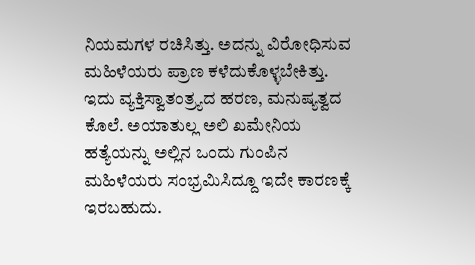ನಿಯಮಗಳ ರಚಿಸಿತ್ತು. ಅದನ್ನು ವಿರೋಧಿಸುವ ಮಹಿಳೆಯರು ಪ್ರಾಣ ಕಳೆದುಕೊಳ್ಳಬೇಕಿತ್ತು.  ಇದು ವ್ಯಕ್ತಿಸ್ವಾತಂತ್ರ್ಯದ ಹರಣ, ಮನುಷ್ಯತ್ವದ ಕೊಲೆ. ಅಯಾತುಲ್ಲ ಅಲಿ ಖಮೇನಿಯ ಹತ್ಯೆಯನ್ನು ಅಲ್ಲಿನ ಒಂದು ಗುಂಪಿನ ಮಹಿಳೆಯರು ಸಂಭ್ರಮಿಸಿದ್ದೂ ಇದೇ ಕಾರಣಕ್ಕೆ ಇರಬಹುದು.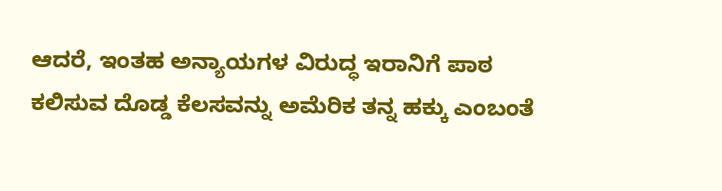ಆದರೆ, ಇಂತಹ ಅನ್ಯಾಯಗಳ ವಿರುದ್ಧ ಇರಾನಿಗೆ ಪಾಠ ಕಲಿಸುವ ದೊಡ್ಡ ಕೆಲಸವನ್ನು ಅಮೆರಿಕ ತನ್ನ ಹಕ್ಕು ಎಂಬಂತೆ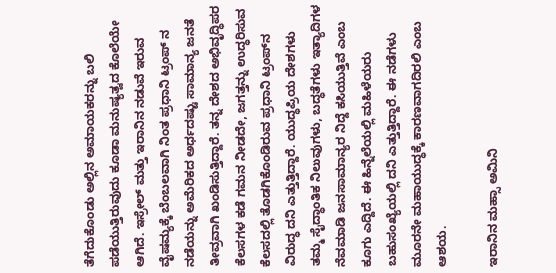ತೆಗೆದುಕೊಂಡು ಅಲ್ಲಿನ ಅಮಾಯಕರನ್ನು ಬಲಿ ಪಡೆಯುತ್ತಿರುವುದು ಕೂಡಾ ಮನುಷ್ಯತ್ವದ ಕೊಲೆಯೇ ಆಗಿದೆ. ಇಸ್ರೇಲ್ ಮತ್ತು ಇರಾನಿನ ನಡುವೆ ಇರುವ ವೈಷಮ್ಯಕ್ಕೆ ಬೆಂಬಲವಾಗಿ ನಿಂತ ಪ್ರಧಾನಿ ಟ್ರಂಪ್‌ ನ ನಡೆಯನ್ನು ಅಮೆರಿಕದ ಅರ್ಧದಷ್ಟು ಸಾಮಾನ್ಯ ಜನತೆ ತೀವ್ರವಾಗಿ ಖಂಡಿಸುತ್ತಿದ್ದಾರೆ. ತನ್ನ ದೇಶದ ಅಭಿವೃದ್ಧಿಪರ ಕೆಲಸಗಳ ಕಡೆ ಗಮನ ನೀಡದೇ, ಜಗತ್ತನ್ನು ಉದ್ಧರಿಸುವ ಕೆಲಸದಲ್ಲಿ ತೊಡಗಿಕೊಂಡಿರುವ ಪ್ರಧಾನಿ ಟ್ರಂಪ್‍ನ ವಿರುದ್ಧ ದನಿ ಎತ್ತುತ್ತಿದ್ದಾರೆ. ಯುದ್ಧಪ್ರಿಯ ದೇಶಗಳು ತಮ್ಮ ಸೈದ್ಧಾಂತಿಕ ನಿಲುವುಗಳು, ಬದ್ಧತೆಗಳು ಇತ್ಯಾದಿಗಳ ನೆವಮಾಡಿ ಜನಸಾಮಾನ್ಯರ ನಿದ್ದೆ ಕಸಿಯುತ್ತಿವೆ ಎಂಬ ಕೂಗು ಎದ್ದಿದೆ. ಈ ಹಿನ್ನೆಲೆಯಲ್ಲಿ ಮಹಿಳೆಯರು ಬಹುಸಂಖ್ಯೆಯಲ್ಲಿ ದನಿ ಎತ್ತುತ್ತಿದ್ದಾರೆ. ಈ ನಡೆಗಳು ಮೂರನೇ ಮಹಾಯುದ್ಧಕ್ಕೆ ಕಾರಣವಾಗದಿರಲಿ ಎಂಬ ಆಶಯ.

ಇರಾನಿನ ಮಹ್ಸಾ ಅಮಿನಿ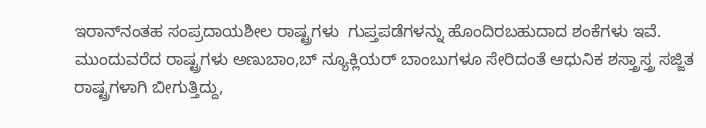ಇರಾನ್‍ನಂತಹ ಸಂಪ್ರದಾಯಶೀಲ ರಾಷ್ಟ್ರಗಳು  ಗುಪ್ತಪಡೆಗಳನ್ನು ಹೊಂದಿರಬಹುದಾದ ಶಂಕೆಗಳು ಇವೆ. ಮುಂದುವರೆದ ರಾಷ್ಟ್ರಗಳು ಅಣುಬಾಂ,ಬ್‌ ನ್ಯೂಕ್ಲಿಯರ್‌ ಬಾಂಬುಗಳೂ ಸೇರಿದಂತೆ ಆಧುನಿಕ ಶಸ್ತ್ರಾಸ್ತ್ರ ಸಜ್ಜಿತ ರಾಷ್ಟ್ರಗಳಾಗಿ ಬೀಗುತ್ತಿದ್ದು,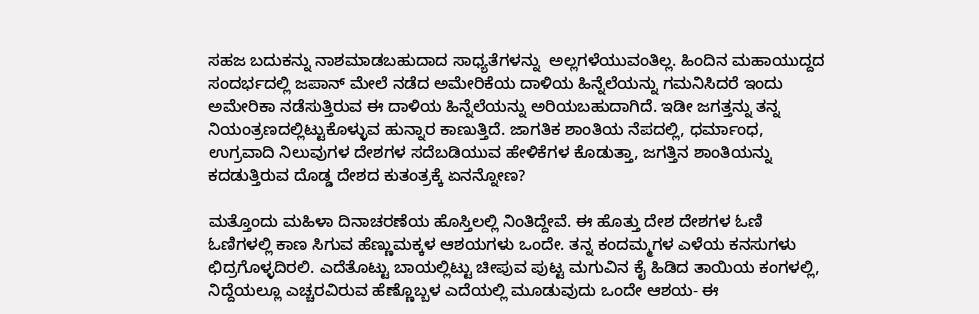ಸಹಜ ಬದುಕನ್ನು ನಾಶಮಾಡಬಹುದಾದ ಸಾಧ್ಯತೆಗಳನ್ನು  ಅಲ್ಲಗಳೆಯುವಂತಿಲ್ಲ. ಹಿಂದಿನ ಮಹಾಯುದ್ದದ ಸಂದರ್ಭದಲ್ಲಿ ಜಪಾನ್ ಮೇಲೆ ನಡೆದ ಅಮೇರಿಕೆಯ ದಾಳಿಯ ಹಿನ್ನೆಲೆಯನ್ನು ಗಮನಿಸಿದರೆ ಇಂದು ಅಮೇರಿಕಾ ನಡೆಸುತ್ತಿರುವ ಈ ದಾಳಿಯ ಹಿನ್ನೆಲೆಯನ್ನು ಅರಿಯಬಹುದಾಗಿದೆ. ಇಡೀ ಜಗತ್ತನ್ನು ತನ್ನ ನಿಯಂತ್ರಣದಲ್ಲಿಟ್ಟುಕೊಳ್ಳುವ ಹುನ್ನಾರ ಕಾಣುತ್ತಿದೆ. ಜಾಗತಿಕ ಶಾಂತಿಯ ನೆಪದಲ್ಲಿ, ಧರ್ಮಾಂಧ, ಉಗ್ರವಾದಿ ನಿಲುವುಗಳ ದೇಶಗಳ ಸದೆಬಡಿಯುವ ಹೇಳಿಕೆಗಳ ಕೊಡುತ್ತಾ, ಜಗತ್ತಿನ ಶಾಂತಿಯನ್ನು ಕದಡುತ್ತಿರುವ ದೊಡ್ಡ ದೇಶದ ಕುತಂತ್ರಕ್ಕೆ ಏನನ್ನೋಣ?

ಮತ್ತೊಂದು ಮಹಿಳಾ ದಿನಾಚರಣೆಯ ಹೊಸ್ತಿಲಲ್ಲಿ ನಿಂತಿದ್ದೇವೆ. ಈ ಹೊತ್ತು ದೇಶ ದೇಶಗಳ ಓಣಿ ಓಣಿಗಳಲ್ಲಿ ಕಾಣ ಸಿಗುವ ಹೆಣ್ಣುಮಕ್ಕಳ ಆಶಯಗಳು ಒಂದೇ. ತನ್ನ ಕಂದಮ್ಮಗಳ ಎಳೆಯ ಕನಸುಗಳು ಛಿದ್ರಗೊಳ್ಳದಿರಲಿ. ಎದೆತೊಟ್ಟು ಬಾಯಲ್ಲಿಟ್ಟು ಚೀಪುವ ಪುಟ್ಟ ಮಗುವಿನ ಕೈ ಹಿಡಿದ ತಾಯಿಯ ಕಂಗಳಲ್ಲಿ, ನಿದ್ದೆಯಲ್ಲೂ ಎಚ್ಚರವಿರುವ ಹೆಣ್ಣೊಬ್ಬಳ ಎದೆಯಲ್ಲಿ ಮೂಡುವುದು ಒಂದೇ ಆಶಯ- ಈ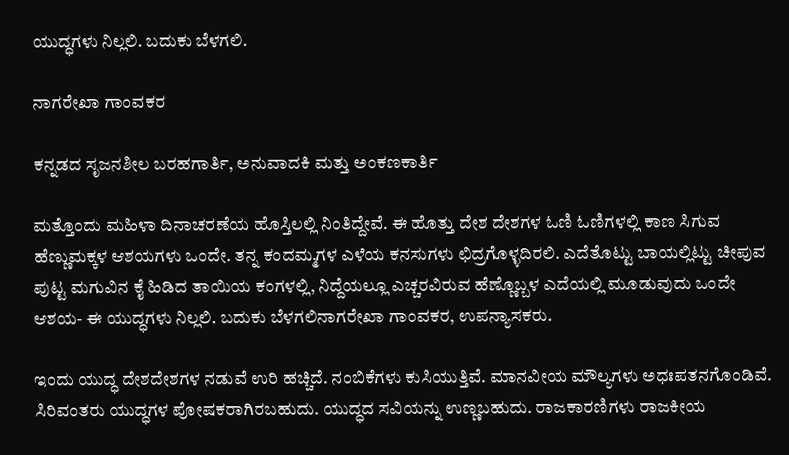ಯುದ್ಧಗಳು ನಿಲ್ಲಲಿ. ಬದುಕು ಬೆಳಗಲಿ.

ನಾಗರೇಖಾ ಗಾಂವಕರ

ಕನ್ನಡದ ಸೃಜನಶೀಲ ಬರಹಗಾರ್ತಿ, ಅನುವಾದಕಿ ಮತ್ತು ಅಂಕಣಕಾರ್ತಿ

ಮತ್ತೊಂದು ಮಹಿಳಾ ದಿನಾಚರಣೆಯ ಹೊಸ್ತಿಲಲ್ಲಿ ನಿಂತಿದ್ದೇವೆ. ಈ ಹೊತ್ತು ದೇಶ ದೇಶಗಳ ಓಣಿ ಓಣಿಗಳಲ್ಲಿ ಕಾಣ ಸಿಗುವ ಹೆಣ್ಣುಮಕ್ಕಳ ಆಶಯಗಳು ಒಂದೇ. ತನ್ನ ಕಂದಮ್ಮಗಳ ಎಳೆಯ ಕನಸುಗಳು ಛಿದ್ರಗೊಳ್ಳದಿರಲಿ. ಎದೆತೊಟ್ಟು ಬಾಯಲ್ಲಿಟ್ಟು ಚೀಪುವ ಪುಟ್ಟ ಮಗುವಿನ ಕೈ ಹಿಡಿದ ತಾಯಿಯ ಕಂಗಳಲ್ಲಿ, ನಿದ್ದೆಯಲ್ಲೂ ಎಚ್ಚರವಿರುವ ಹೆಣ್ಣೊಬ್ಬಳ ಎದೆಯಲ್ಲಿ ಮೂಡುವುದು ಒಂದೇ ಆಶಯ- ಈ ಯುದ್ಧಗಳು ನಿಲ್ಲಲಿ. ಬದುಕು ಬೆಳಗಲಿನಾಗರೇಖಾ ಗಾಂವಕರ, ಉಪನ್ಯಾಸಕರು.

ಇಂದು ಯುದ್ಧ ದೇಶದೇಶಗಳ ನಡುವೆ ಉರಿ ಹಚ್ಚಿದೆ. ನಂಬಿಕೆಗಳು ಕುಸಿಯುತ್ತಿವೆ. ಮಾನವೀಯ ಮೌಲ್ಯಗಳು ಅಧಃಪತನಗೊಂಡಿವೆ. ಸಿರಿವಂತರು ಯುದ್ಧಗಳ ಪೋಷಕರಾಗಿರಬಹುದು. ಯುದ್ಧದ ಸವಿಯನ್ನು ಉಣ್ಣಬಹುದು. ರಾಜಕಾರಣಿಗಳು ರಾಜಕೀಯ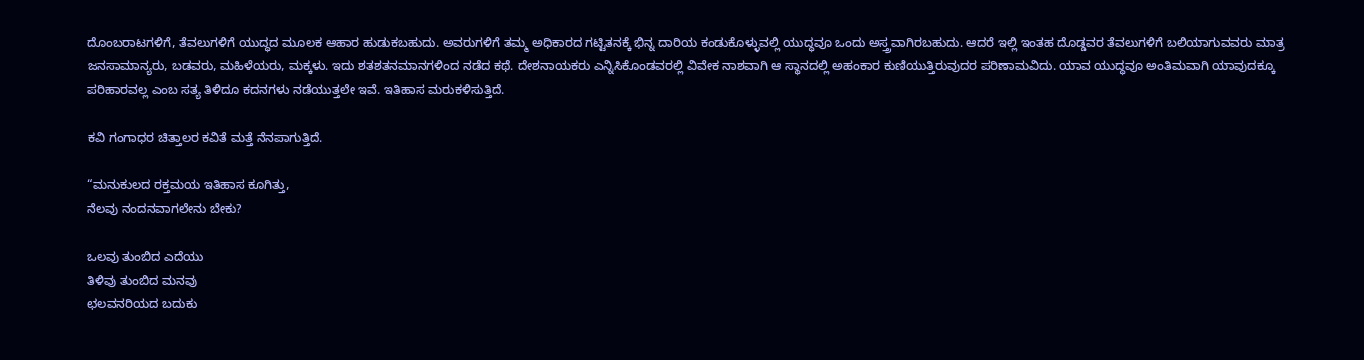ದೊಂಬರಾಟಗಳಿಗೆ, ತೆವಲುಗಳಿಗೆ ಯುದ್ಧದ ಮೂಲಕ ಆಹಾರ ಹುಡುಕಬಹುದು. ಅವರುಗಳಿಗೆ ತಮ್ಮ ಅಧಿಕಾರದ ಗಟ್ಟಿತನಕ್ಕೆ ಭಿನ್ನ ದಾರಿಯ ಕಂಡುಕೊಳ್ಳುವಲ್ಲಿ ಯುದ್ಧವೂ ಒಂದು ಅಸ್ತ್ರವಾಗಿರಬಹುದು. ಆದರೆ ಇಲ್ಲಿ ಇಂತಹ ದೊಡ್ಡವರ ತೆವಲುಗಳಿಗೆ ಬಲಿಯಾಗುವವರು ಮಾತ್ರ ಜನಸಾಮಾನ್ಯರು, ಬಡವರು, ಮಹಿಳೆಯರು, ಮಕ್ಕಳು. ಇದು ಶತಶತನಮಾನಗಳಿಂದ ನಡೆದ ಕಥೆ. ದೇಶನಾಯಕರು ಎನ್ನಿಸಿಕೊಂಡವರಲ್ಲಿ ವಿವೇಕ ನಾಶವಾಗಿ ಆ ಸ್ಥಾನದಲ್ಲಿ ಅಹಂಕಾರ ಕುಣಿಯುತ್ತಿರುವುದರ ಪರಿಣಾಮವಿದು. ಯಾವ ಯುದ್ಧವೂ ಅಂತಿಮವಾಗಿ ಯಾವುದಕ್ಕೂ ಪರಿಹಾರವಲ್ಲ ಎಂಬ ಸತ್ಯ ತಿಳಿದೂ ಕದನಗಳು ನಡೆಯುತ್ತಲೇ ಇವೆ. ಇತಿಹಾಸ ಮರುಕಳಿಸುತ್ತಿದೆ.

ಕವಿ ಗಂಗಾಧರ ಚಿತ್ತಾಲರ ಕವಿತೆ ಮತ್ತೆ ನೆನಪಾಗುತ್ತಿದೆ.

“ಮನುಕುಲದ ರಕ್ತಮಯ ಇತಿಹಾಸ ಕೂಗಿತ್ತು,
ನೆಲವು ನಂದನವಾಗಲೇನು ಬೇಕು?

ಒಲವು ತುಂಬಿದ ಎದೆಯು
ತಿಳಿವು ತುಂಬಿದ ಮನವು
ಛಲವನರಿಯದ ಬದುಕು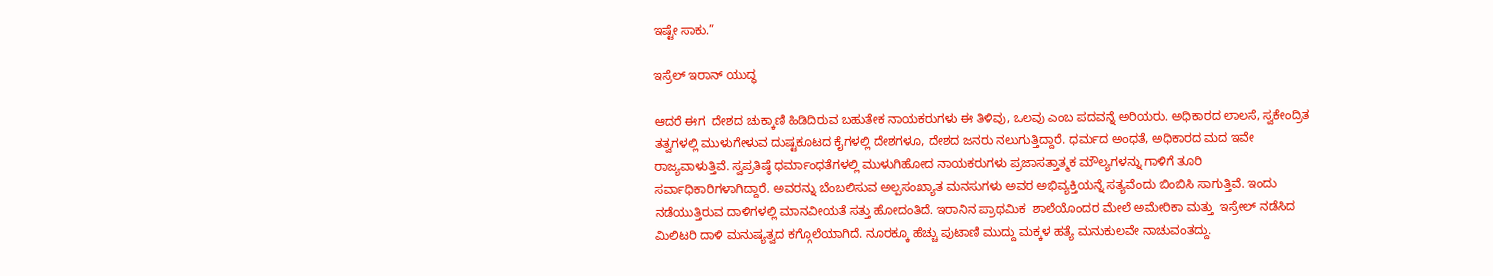ಇಷ್ಟೇ ಸಾಕು.”

ಇಸ್ರೆಲ್‌ ಇರಾನ್‌ ಯುದ್ಧ

ಆದರೆ ಈಗ  ದೇಶದ ಚುಕ್ಕಾಣಿ ಹಿಡಿದಿರುವ ಬಹುತೇಕ ನಾಯಕರುಗಳು ಈ ತಿಳಿವು, ಒಲವು ಎಂಬ ಪದವನ್ನೆ ಅರಿಯರು. ಅಧಿಕಾರದ ಲಾಲಸೆ, ಸ್ವಕೇಂದ್ರಿತ ತತ್ವಗಳಲ್ಲಿ ಮುಳುಗೇಳುವ ದುಷ್ಟಕೂಟದ ಕೈಗಳಲ್ಲಿ ದೇಶಗಳೂ, ದೇಶದ ಜನರು ನಲುಗುತ್ತಿದ್ದಾರೆ. ಧರ್ಮದ ಅಂಧತೆ, ಅಧಿಕಾರದ ಮದ ಇವೇ ರಾಜ್ಯವಾಳುತ್ತಿವೆ. ಸ್ವಪ್ರತಿಷ್ಠೆ ಧರ್ಮಾಂಧತೆಗಳಲ್ಲಿ ಮುಳುಗಿಹೋದ ನಾಯಕರುಗಳು ಪ್ರಜಾಸತ್ತಾತ್ಮಕ ಮೌಲ್ಯಗಳನ್ನು ಗಾಳಿಗೆ ತೂರಿ ಸರ್ವಾಧಿಕಾರಿಗಳಾಗಿದ್ದಾರೆ. ಅವರನ್ನು ಬೆಂಬಲಿಸುವ ಅಲ್ಪಸಂಖ್ಯಾತ ಮನಸುಗಳು ಅವರ ಅಭಿವ್ಯಕ್ತಿಯನ್ನೆ ಸತ್ಯವೆಂದು ಬಿಂಬಿಸಿ ಸಾಗುತ್ತಿವೆ. ಇಂದು ನಡೆಯುತ್ತಿರುವ ದಾಳಿಗಳಲ್ಲಿ ಮಾನವೀಯತೆ ಸತ್ತು ಹೋದಂತಿದೆ. ಇರಾನಿನ ಪ್ರಾಥಮಿಕ  ಶಾಲೆಯೊಂದರ ಮೇಲೆ ಅಮೇರಿಕಾ ಮತ್ತು  ಇಸ್ರೇಲ್ ನಡೆಸಿದ ಮಿಲಿಟರಿ ದಾಳಿ ಮನುಷ್ಯತ್ವದ ಕಗ್ಗೊಲೆಯಾಗಿದೆ. ನೂರಕ್ಕೂ ಹೆಚ್ಚು ಪುಟಾಣಿ ಮುದ್ದು ಮಕ್ಕಳ ಹತ್ಯೆ ಮನುಕುಲವೇ ನಾಚುವಂತದ್ದು.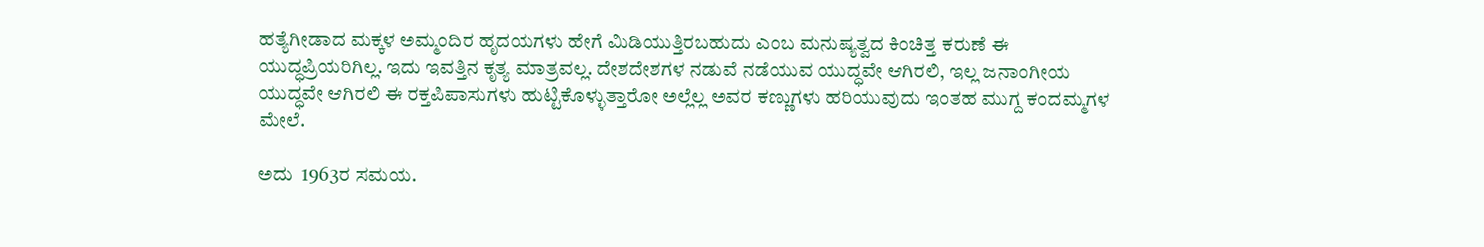ಹತ್ಯೆಗೀಡಾದ ಮಕ್ಕಳ ಅಮ್ಮಂದಿರ ಹೃದಯಗಳು ಹೇಗೆ ಮಿಡಿಯುತ್ತಿರಬಹುದು ಎಂಬ ಮನುಷ್ಯತ್ವದ ಕಿಂಚಿತ್ತ ಕರುಣೆ ಈ ಯುದ್ಧಪ್ರಿಯರಿಗಿಲ್ಲ. ಇದು ಇವತ್ತಿನ ಕೃತ್ಯ ಮಾತ್ರವಲ್ಲ. ದೇಶದೇಶಗಳ ನಡುವೆ ನಡೆಯುವ ಯುದ್ಧವೇ ಆಗಿರಲಿ, ಇಲ್ಲ ಜನಾಂಗೀಯ  ಯುದ್ಧವೇ ಆಗಿರಲಿ ಈ ರಕ್ತಪಿಪಾಸುಗಳು ಹುಟ್ಟಿಕೊಳ್ಳುತ್ತಾರೋ ಅಲ್ಲೆಲ್ಲ ಅವರ ಕಣ್ಣುಗಳು ಹರಿಯುವುದು ಇಂತಹ ಮುಗ್ದ ಕಂದಮ್ಮಗಳ ಮೇಲೆ.

ಅದು  1963ರ ಸಮಯ.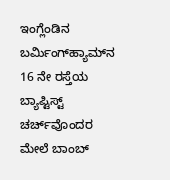ಇಂಗ್ಲೆಂಡಿನ ಬರ್ಮಿಂಗ್‌ಹ್ಯಾಮ್‌ನ 16 ನೇ ರಸ್ತೆಯ ಬ್ಯಾಪ್ಟಿಸ್ಟ್ ಚರ್ಚ್‌ವೊಂದರ ಮೇಲೆ ಬಾಂಬ್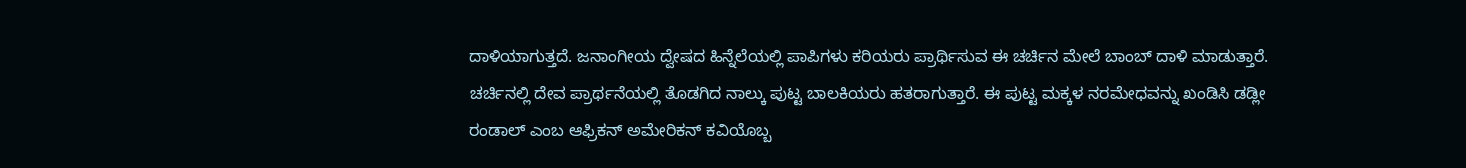ದಾಳಿಯಾಗುತ್ತದೆ. ಜನಾಂಗೀಯ ದ್ವೇಷದ ಹಿನ್ನೆಲೆಯಲ್ಲಿ ಪಾಪಿಗಳು ಕರಿಯರು ಪ್ರಾರ್ಥಿಸುವ ಈ ಚರ್ಚಿನ ಮೇಲೆ ಬಾಂಬ್ ದಾಳಿ ಮಾಡುತ್ತಾರೆ. ಚರ್ಚಿನಲ್ಲಿ ದೇವ ಪ್ರಾರ್ಥನೆಯಲ್ಲಿ ತೊಡಗಿದ ನಾಲ್ಕು ಪುಟ್ಟ ಬಾಲಕಿಯರು ಹತರಾಗುತ್ತಾರೆ. ಈ ಪುಟ್ಟ ಮಕ್ಕಳ ನರಮೇಧವನ್ನು ಖಂಡಿಸಿ ಡಡ್ಲೀ ರಂಡಾಲ್ ಎಂಬ ಆಫ್ರಿಕನ್ ಅಮೇರಿಕನ್ ಕವಿಯೊಬ್ಬ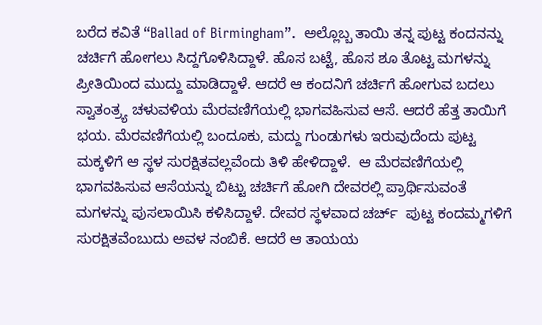ಬರೆದ ಕವಿತೆ “Ballad of Birmingham”.  ಅಲ್ಲೊಬ್ಬ ತಾಯಿ ತನ್ನ ಪುಟ್ಟ ಕಂದನನ್ನು ಚರ್ಚಿಗೆ ಹೋಗಲು ಸಿದ್ದಗೊಳಿಸಿದ್ದಾಳೆ. ಹೊಸ ಬಟ್ಟೆ, ಹೊಸ ಶೂ ತೊಟ್ಟ ಮಗಳನ್ನು ಪ್ರೀತಿಯಿಂದ ಮುದ್ದು ಮಾಡಿದ್ದಾಳೆ. ಆದರೆ ಆ ಕಂದನಿಗೆ ಚರ್ಚಿಗೆ ಹೋಗುವ ಬದಲು ಸ್ವಾತಂತ್ರ್ಯ ಚಳುವಳಿಯ ಮೆರವಣಿಗೆಯಲ್ಲಿ ಭಾಗವಹಿಸುವ ಆಸೆ. ಆದರೆ ಹೆತ್ತ ತಾಯಿಗೆ ಭಯ. ಮೆರವಣಿಗೆಯಲ್ಲಿ ಬಂದೂಕು, ಮದ್ದು ಗುಂಡುಗಳು ಇರುವುದೆಂದು ಪುಟ್ಟ ಮಕ್ಕಳಿಗೆ ಆ ಸ್ಥಳ ಸುರಕ್ಷಿತವಲ್ಲವೆಂದು ತಿಳಿ ಹೇಳಿದ್ದಾಳೆ.  ಆ ಮೆರವಣಿಗೆಯಲ್ಲಿ ಭಾಗವಹಿಸುವ ಆಸೆಯನ್ನು ಬಿಟ್ಟು ಚರ್ಚಿಗೆ ಹೋಗಿ ದೇವರಲ್ಲಿ ಪ್ರಾರ್ಥಿಸುವಂತೆ ಮಗಳನ್ನು ಪುಸಲಾಯಿಸಿ ಕಳಿಸಿದ್ದಾಳೆ. ದೇವರ ಸ್ಥಳವಾದ ಚರ್ಚ್‌  ಪುಟ್ಟ ಕಂದಮ್ಮಗಳಿಗೆ ಸುರಕ್ಷಿತವೆಂಬುದು ಅವಳ ನಂಬಿಕೆ. ಆದರೆ ಆ ತಾಯಯ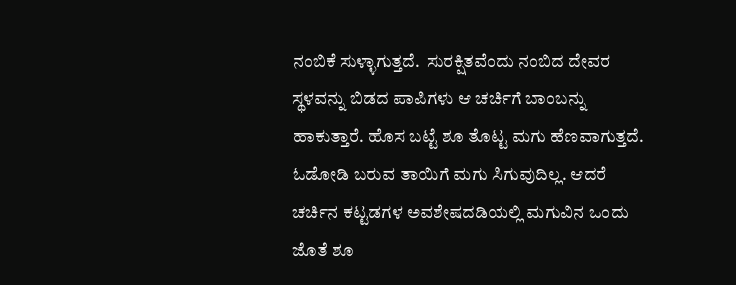ನಂಬಿಕೆ ಸುಳ್ಳಾಗುತ್ತದೆ.  ಸುರಕ್ಷಿತವೆಂದು ನಂಬಿದ ದೇವರ ಸ್ಥಳವನ್ನು ಬಿಡದ ಪಾಪಿಗಳು ಆ ಚರ್ಚಿಗೆ ಬಾಂಬನ್ನು ಹಾಕುತ್ತಾರೆ. ಹೊಸ ಬಟ್ಟೆ ಶೂ ತೊಟ್ಟ ಮಗು ಹೆಣವಾಗುತ್ತದೆ. ಓಡೋಡಿ ಬರುವ ತಾಯಿಗೆ ಮಗು ಸಿಗುವುದಿಲ್ಲ. ಆದರೆ  ಚರ್ಚಿನ ಕಟ್ಟಡಗಳ ಅವಶೇಷದಡಿಯಲ್ಲಿ ಮಗುವಿನ ಒಂದು ಜೊತೆ ಶೂ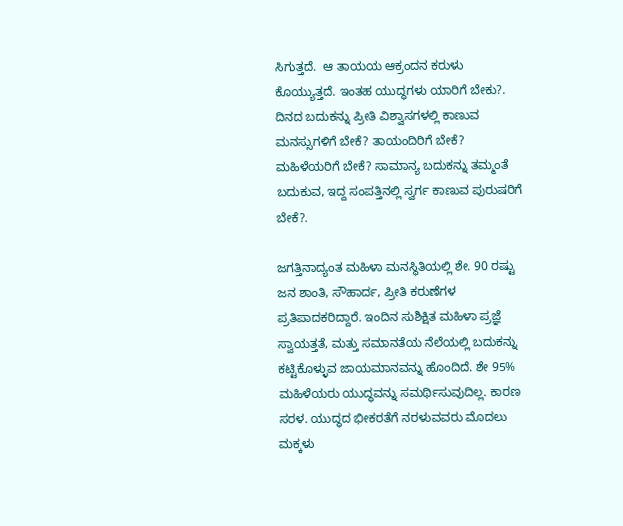ಸಿಗುತ್ತದೆ.  ಆ ತಾಯಯ ಆಕ್ರಂದನ ಕರುಳು ಕೊಯ್ಯುತ್ತದೆ. ಇಂತಹ ಯುದ್ಧಗಳು ಯಾರಿಗೆ ಬೇಕು?. ದಿನದ ಬದುಕನ್ನು ಪ್ರೀತಿ ವಿಶ್ವಾಸಗಳಲ್ಲಿ ಕಾಣುವ ಮನಸ್ಸುಗಳಿಗೆ ಬೇಕೆ? ತಾಯಂದಿರಿಗೆ ಬೇಕೆ? ಮಹಿಳೆಯರಿಗೆ ಬೇಕೆ? ಸಾಮಾನ್ಯ ಬದುಕನ್ನು ತಮ್ಮಂತೆ ಬದುಕುವ, ಇದ್ದ ಸಂಪತ್ತಿನಲ್ಲಿ ಸ್ವರ್ಗ ಕಾಣುವ ಪುರುಷರಿಗೆ ಬೇಕೆ?.

ಜಗತ್ತಿನಾದ್ಯಂತ ಮಹಿಳಾ ಮನಸ್ಥಿತಿಯಲ್ಲಿ ಶೇ. 90 ರಷ್ಟು ಜನ ಶಾಂತಿ, ಸೌಹಾರ್ದ, ಪ್ರೀತಿ ಕರುಣೆಗಳ ಪ್ರತಿಪಾದಕರಿದ್ದಾರೆ. ಇಂದಿನ ಸುಶಿಕ್ಷಿತ ಮಹಿಳಾ ಪ್ರಜ್ಞೆ ಸ್ವಾಯತ್ತತೆ, ಮತ್ತು ಸಮಾನತೆಯ ನೆಲೆಯಲ್ಲಿ ಬದುಕನ್ನು ಕಟ್ಟಿಕೊಳ್ಳುವ ಜಾಯಮಾನವನ್ನು ಹೊಂದಿದೆ. ಶೇ 95% ಮಹಿಳೆಯರು ಯುದ್ಧವನ್ನು ಸಮರ್ಥಿಸುವುದಿಲ್ಲ. ಕಾರಣ ಸರಳ. ಯುದ್ಧದ ಭೀಕರತೆಗೆ ನರಳುವವರು ಮೊದಲು ಮಕ್ಕಳು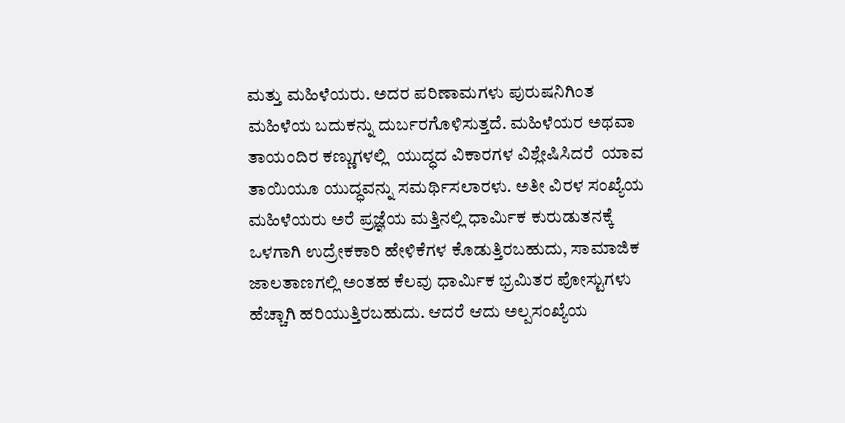ಮತ್ತು ಮಹಿಳೆಯರು. ಅದರ ಪರಿಣಾಮಗಳು ಪುರುಷನಿಗಿಂತ ಮಹಿಳೆಯ ಬದುಕನ್ನು ದುರ್ಬರಗೊಳಿಸುತ್ತದೆ. ಮಹಿಳೆಯರ ಅಥವಾ ತಾಯಂದಿರ ಕಣ್ಣುಗಳಲ್ಲಿ  ಯುದ್ಧದ ವಿಕಾರಗಳ ವಿಶ್ಲೇಷಿಸಿದರೆ  ಯಾವ ತಾಯಿಯೂ ಯುದ್ಧವನ್ನು ಸಮರ್ಥಿಸಲಾರಳು. ಅತೀ ವಿರಳ ಸಂಖ್ಯೆಯ ಮಹಿಳೆಯರು ಅರೆ ಪ್ರಜ್ಞೆಯ ಮತ್ತಿನಲ್ಲಿ ಧಾರ್ಮಿಕ ಕುರುಡುತನಕ್ಕೆ ಒಳಗಾಗಿ ಉದ್ರೇಕಕಾರಿ ಹೇಳಿಕೆಗಳ ಕೊಡುತ್ತಿರಬಹುದು, ಸಾಮಾಜಿಕ ಜಾಲತಾಣಗಲ್ಲಿ ಅಂತಹ ಕೆಲವು ಧಾರ್ಮಿಕ ಭ್ರಮಿತರ ಪೋಸ್ಟುಗಳು ಹೆಚ್ಚಾಗಿ ಹರಿಯುತ್ತಿರಬಹುದು. ಆದರೆ ಆದು ಅಲ್ಪಸಂಖ್ಯೆಯ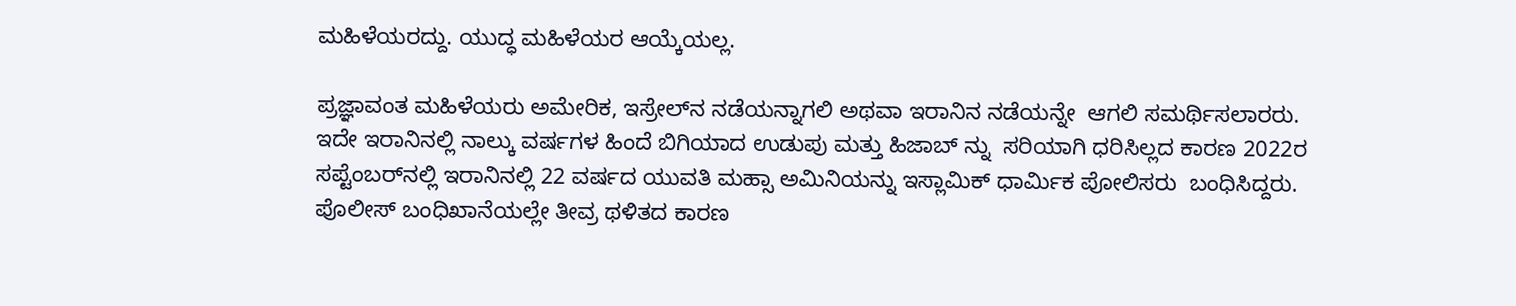ಮಹಿಳೆಯರದ್ದು. ಯುದ್ಧ ಮಹಿಳೆಯರ ಆಯ್ಕೆಯಲ್ಲ.

ಪ್ರಜ್ಞಾವಂತ ಮಹಿಳೆಯರು ಅಮೇರಿಕ, ಇಸ್ರೇಲ್‌ನ ನಡೆಯನ್ನಾಗಲಿ ಅಥವಾ ಇರಾನಿನ ನಡೆಯನ್ನೇ  ಆಗಲಿ ಸಮರ್ಥಿಸಲಾರರು. ಇದೇ ಇರಾನಿನಲ್ಲಿ ನಾಲ್ಕು ವರ್ಷಗಳ ಹಿಂದೆ ಬಿಗಿಯಾದ ಉಡುಪು ಮತ್ತು ಹಿಜಾಬ್‍ ನ್ನು  ಸರಿಯಾಗಿ ಧರಿಸಿಲ್ಲದ ಕಾರಣ 2022ರ ಸಪ್ಟೆಂಬರ್‌ನಲ್ಲಿ ಇರಾನಿನಲ್ಲಿ 22 ವರ್ಷದ ಯುವತಿ ಮಹ್ಸಾ ಅಮಿನಿಯನ್ನು ಇಸ್ಲಾಮಿಕ್ ಧಾರ್ಮಿಕ ಪೋಲಿಸರು  ಬಂಧಿಸಿದ್ದರು.  ಪೊಲೀಸ್ ಬಂಧಿಖಾನೆಯಲ್ಲೇ ತೀವ್ರ ಥಳಿತದ ಕಾರಣ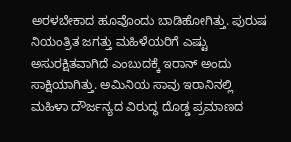ಅರಳಬೇಕಾದ ಹೂವೊಂದು ಬಾಡಿಹೋಗಿತ್ತು. ಪುರುಷ ನಿಯಂತ್ರಿತ ಜಗತ್ತು ಮಹಿಳೆಯರಿಗೆ ಎಷ್ಟು ಅಸುರಕ್ಷಿತವಾಗಿದೆ ಎಂಬುದಕ್ಕೆ ಇರಾನ್ ಅಂದು ಸಾಕ್ಷಿಯಾಗಿತ್ತು. ಅಮಿನಿಯ ಸಾವು ಇರಾನಿನಲ್ಲಿ ಮಹಿಳಾ ದೌರ್ಜನ್ಯದ ವಿರುದ್ಧ ದೊಡ್ಡ ಪ್ರಮಾಣದ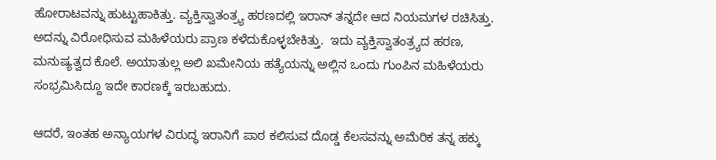ಹೋರಾಟವನ್ನು ಹುಟ್ಟುಹಾಕಿತ್ತು. ವ್ಯಕ್ತಿಸ್ವಾತಂತ್ರ್ಯ ಹರಣದಲ್ಲಿ ಇರಾನ್ ತನ್ನದೇ ಆದ ನಿಯಮಗಳ ರಚಿಸಿತ್ತು. ಅದನ್ನು ವಿರೋಧಿಸುವ ಮಹಿಳೆಯರು ಪ್ರಾಣ ಕಳೆದುಕೊಳ್ಳಬೇಕಿತ್ತು.  ಇದು ವ್ಯಕ್ತಿಸ್ವಾತಂತ್ರ್ಯದ ಹರಣ, ಮನುಷ್ಯತ್ವದ ಕೊಲೆ. ಅಯಾತುಲ್ಲ ಅಲಿ ಖಮೇನಿಯ ಹತ್ಯೆಯನ್ನು ಅಲ್ಲಿನ ಒಂದು ಗುಂಪಿನ ಮಹಿಳೆಯರು ಸಂಭ್ರಮಿಸಿದ್ದೂ ಇದೇ ಕಾರಣಕ್ಕೆ ಇರಬಹುದು.

ಆದರೆ, ಇಂತಹ ಅನ್ಯಾಯಗಳ ವಿರುದ್ಧ ಇರಾನಿಗೆ ಪಾಠ ಕಲಿಸುವ ದೊಡ್ಡ ಕೆಲಸವನ್ನು ಅಮೆರಿಕ ತನ್ನ ಹಕ್ಕು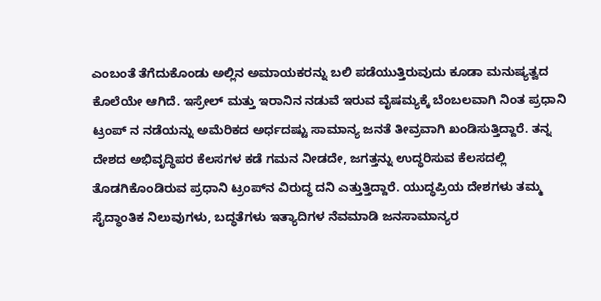ಎಂಬಂತೆ ತೆಗೆದುಕೊಂಡು ಅಲ್ಲಿನ ಅಮಾಯಕರನ್ನು ಬಲಿ ಪಡೆಯುತ್ತಿರುವುದು ಕೂಡಾ ಮನುಷ್ಯತ್ವದ ಕೊಲೆಯೇ ಆಗಿದೆ. ಇಸ್ರೇಲ್ ಮತ್ತು ಇರಾನಿನ ನಡುವೆ ಇರುವ ವೈಷಮ್ಯಕ್ಕೆ ಬೆಂಬಲವಾಗಿ ನಿಂತ ಪ್ರಧಾನಿ ಟ್ರಂಪ್‌ ನ ನಡೆಯನ್ನು ಅಮೆರಿಕದ ಅರ್ಧದಷ್ಟು ಸಾಮಾನ್ಯ ಜನತೆ ತೀವ್ರವಾಗಿ ಖಂಡಿಸುತ್ತಿದ್ದಾರೆ. ತನ್ನ ದೇಶದ ಅಭಿವೃದ್ಧಿಪರ ಕೆಲಸಗಳ ಕಡೆ ಗಮನ ನೀಡದೇ, ಜಗತ್ತನ್ನು ಉದ್ಧರಿಸುವ ಕೆಲಸದಲ್ಲಿ ತೊಡಗಿಕೊಂಡಿರುವ ಪ್ರಧಾನಿ ಟ್ರಂಪ್‍ನ ವಿರುದ್ಧ ದನಿ ಎತ್ತುತ್ತಿದ್ದಾರೆ. ಯುದ್ಧಪ್ರಿಯ ದೇಶಗಳು ತಮ್ಮ ಸೈದ್ಧಾಂತಿಕ ನಿಲುವುಗಳು, ಬದ್ಧತೆಗಳು ಇತ್ಯಾದಿಗಳ ನೆವಮಾಡಿ ಜನಸಾಮಾನ್ಯರ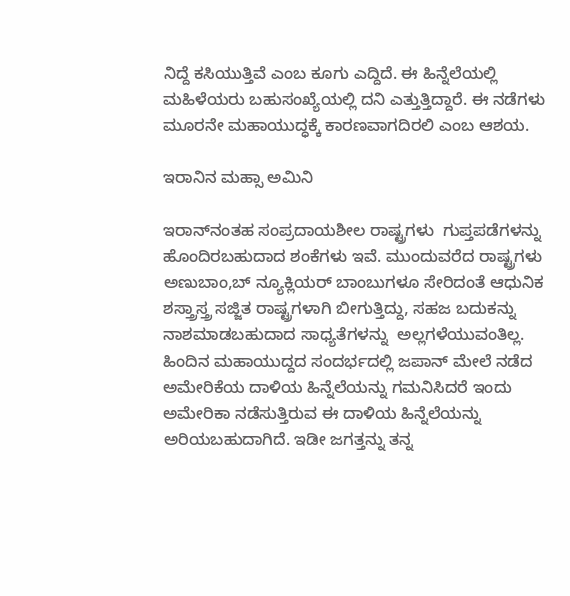ನಿದ್ದೆ ಕಸಿಯುತ್ತಿವೆ ಎಂಬ ಕೂಗು ಎದ್ದಿದೆ. ಈ ಹಿನ್ನೆಲೆಯಲ್ಲಿ ಮಹಿಳೆಯರು ಬಹುಸಂಖ್ಯೆಯಲ್ಲಿ ದನಿ ಎತ್ತುತ್ತಿದ್ದಾರೆ. ಈ ನಡೆಗಳು ಮೂರನೇ ಮಹಾಯುದ್ಧಕ್ಕೆ ಕಾರಣವಾಗದಿರಲಿ ಎಂಬ ಆಶಯ.

ಇರಾನಿನ ಮಹ್ಸಾ ಅಮಿನಿ

ಇರಾನ್‍ನಂತಹ ಸಂಪ್ರದಾಯಶೀಲ ರಾಷ್ಟ್ರಗಳು  ಗುಪ್ತಪಡೆಗಳನ್ನು ಹೊಂದಿರಬಹುದಾದ ಶಂಕೆಗಳು ಇವೆ. ಮುಂದುವರೆದ ರಾಷ್ಟ್ರಗಳು ಅಣುಬಾಂ,ಬ್‌ ನ್ಯೂಕ್ಲಿಯರ್‌ ಬಾಂಬುಗಳೂ ಸೇರಿದಂತೆ ಆಧುನಿಕ ಶಸ್ತ್ರಾಸ್ತ್ರ ಸಜ್ಜಿತ ರಾಷ್ಟ್ರಗಳಾಗಿ ಬೀಗುತ್ತಿದ್ದು, ಸಹಜ ಬದುಕನ್ನು ನಾಶಮಾಡಬಹುದಾದ ಸಾಧ್ಯತೆಗಳನ್ನು  ಅಲ್ಲಗಳೆಯುವಂತಿಲ್ಲ. ಹಿಂದಿನ ಮಹಾಯುದ್ದದ ಸಂದರ್ಭದಲ್ಲಿ ಜಪಾನ್ ಮೇಲೆ ನಡೆದ ಅಮೇರಿಕೆಯ ದಾಳಿಯ ಹಿನ್ನೆಲೆಯನ್ನು ಗಮನಿಸಿದರೆ ಇಂದು ಅಮೇರಿಕಾ ನಡೆಸುತ್ತಿರುವ ಈ ದಾಳಿಯ ಹಿನ್ನೆಲೆಯನ್ನು ಅರಿಯಬಹುದಾಗಿದೆ. ಇಡೀ ಜಗತ್ತನ್ನು ತನ್ನ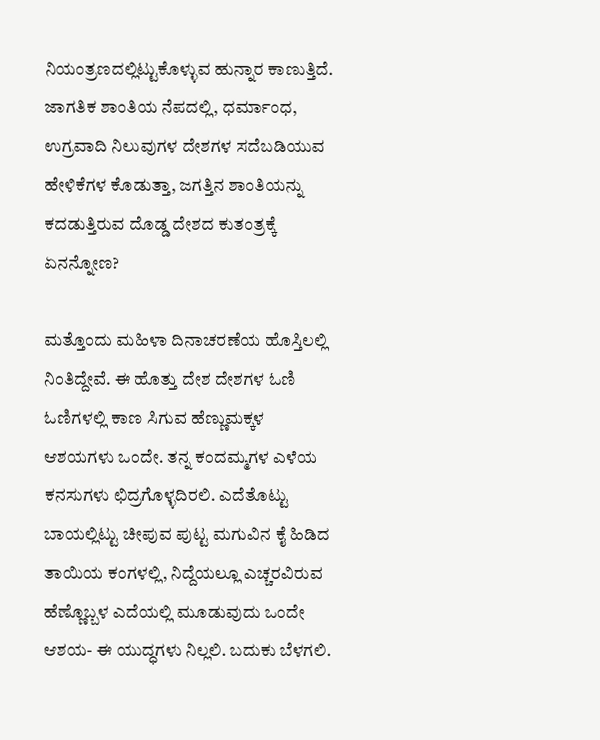ನಿಯಂತ್ರಣದಲ್ಲಿಟ್ಟುಕೊಳ್ಳುವ ಹುನ್ನಾರ ಕಾಣುತ್ತಿದೆ. ಜಾಗತಿಕ ಶಾಂತಿಯ ನೆಪದಲ್ಲಿ, ಧರ್ಮಾಂಧ, ಉಗ್ರವಾದಿ ನಿಲುವುಗಳ ದೇಶಗಳ ಸದೆಬಡಿಯುವ ಹೇಳಿಕೆಗಳ ಕೊಡುತ್ತಾ, ಜಗತ್ತಿನ ಶಾಂತಿಯನ್ನು ಕದಡುತ್ತಿರುವ ದೊಡ್ಡ ದೇಶದ ಕುತಂತ್ರಕ್ಕೆ ಏನನ್ನೋಣ?

ಮತ್ತೊಂದು ಮಹಿಳಾ ದಿನಾಚರಣೆಯ ಹೊಸ್ತಿಲಲ್ಲಿ ನಿಂತಿದ್ದೇವೆ. ಈ ಹೊತ್ತು ದೇಶ ದೇಶಗಳ ಓಣಿ ಓಣಿಗಳಲ್ಲಿ ಕಾಣ ಸಿಗುವ ಹೆಣ್ಣುಮಕ್ಕಳ ಆಶಯಗಳು ಒಂದೇ. ತನ್ನ ಕಂದಮ್ಮಗಳ ಎಳೆಯ ಕನಸುಗಳು ಛಿದ್ರಗೊಳ್ಳದಿರಲಿ. ಎದೆತೊಟ್ಟು ಬಾಯಲ್ಲಿಟ್ಟು ಚೀಪುವ ಪುಟ್ಟ ಮಗುವಿನ ಕೈ ಹಿಡಿದ ತಾಯಿಯ ಕಂಗಳಲ್ಲಿ, ನಿದ್ದೆಯಲ್ಲೂ ಎಚ್ಚರವಿರುವ ಹೆಣ್ಣೊಬ್ಬಳ ಎದೆಯಲ್ಲಿ ಮೂಡುವುದು ಒಂದೇ ಆಶಯ- ಈ ಯುದ್ಧಗಳು ನಿಲ್ಲಲಿ. ಬದುಕು ಬೆಳಗಲಿ.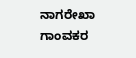ನಾಗರೇಖಾ ಗಾಂವಕರ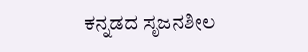ಕನ್ನಡದ ಸೃಜನಶೀಲ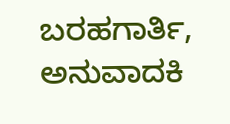ಬರಹಗಾರ್ತಿ, ಅನುವಾದಕಿ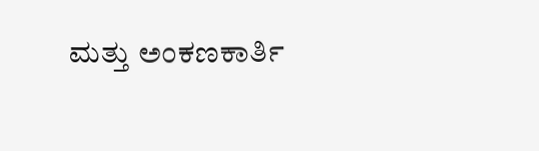ಮತ್ತು ಅಂಕಣಕಾರ್ತಿ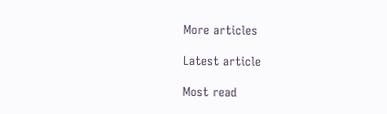More articles

Latest article

Most read